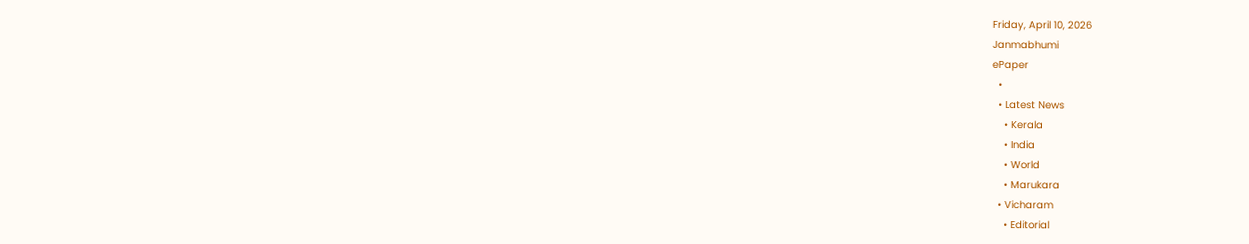Friday, April 10, 2026
Janmabhumi
ePaper
  •
  • Latest News
    • Kerala
    • India
    • World
    • Marukara
  • Vicharam
    • Editorial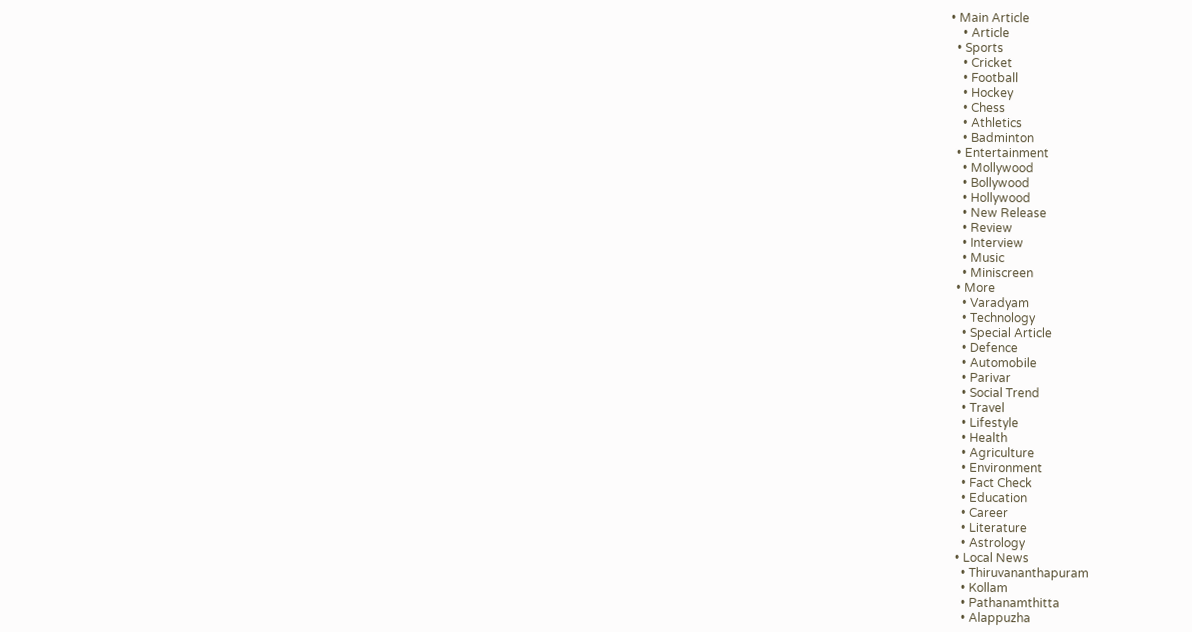• Main Article
    • Article
  • Sports
    • Cricket
    • Football
    • Hockey
    • Chess
    • Athletics
    • Badminton
  • Entertainment
    • Mollywood
    • Bollywood
    • Hollywood
    • New Release
    • Review
    • Interview
    • Music
    • Miniscreen
  • More
    • Varadyam
    • Technology
    • Special Article
    • Defence
    • Automobile
    • Parivar
    • Social Trend
    • Travel
    • Lifestyle
    • Health
    • Agriculture
    • Environment
    • Fact Check
    • Education
    • Career
    • Literature
    • Astrology
  • Local News
    • Thiruvananthapuram
    • Kollam
    • Pathanamthitta
    • Alappuzha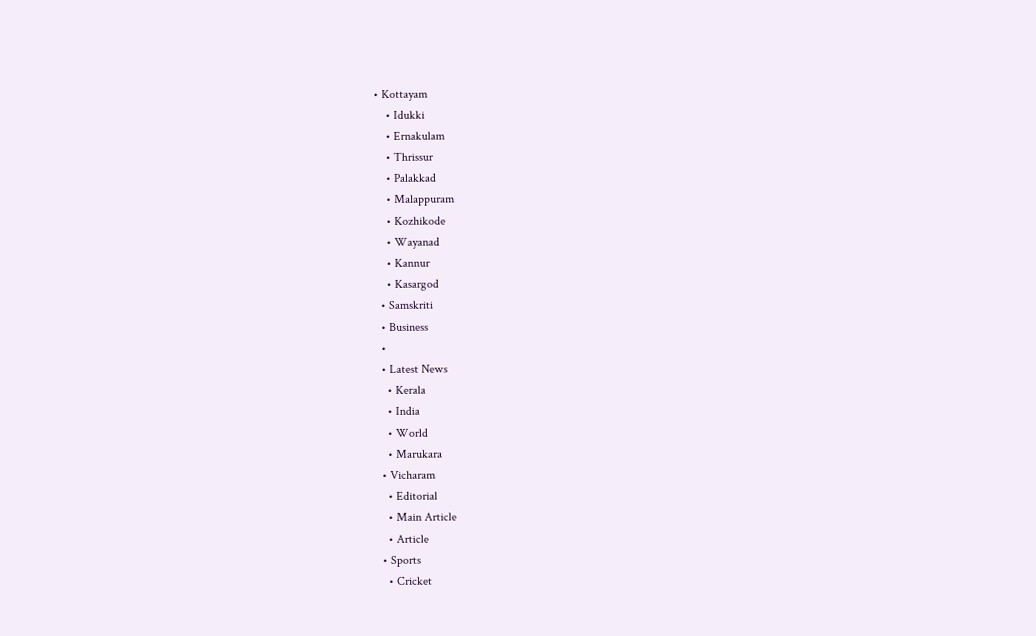• Kottayam
    • Idukki
    • Ernakulam
    • Thrissur
    • Palakkad
    • Malappuram
    • Kozhikode
    • Wayanad
    • Kannur
    • Kasargod
  • Samskriti
  • Business
  •
  • Latest News
    • Kerala
    • India
    • World
    • Marukara
  • Vicharam
    • Editorial
    • Main Article
    • Article
  • Sports
    • Cricket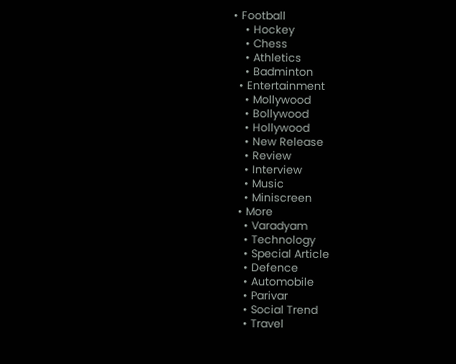• Football
    • Hockey
    • Chess
    • Athletics
    • Badminton
  • Entertainment
    • Mollywood
    • Bollywood
    • Hollywood
    • New Release
    • Review
    • Interview
    • Music
    • Miniscreen
  • More
    • Varadyam
    • Technology
    • Special Article
    • Defence
    • Automobile
    • Parivar
    • Social Trend
    • Travel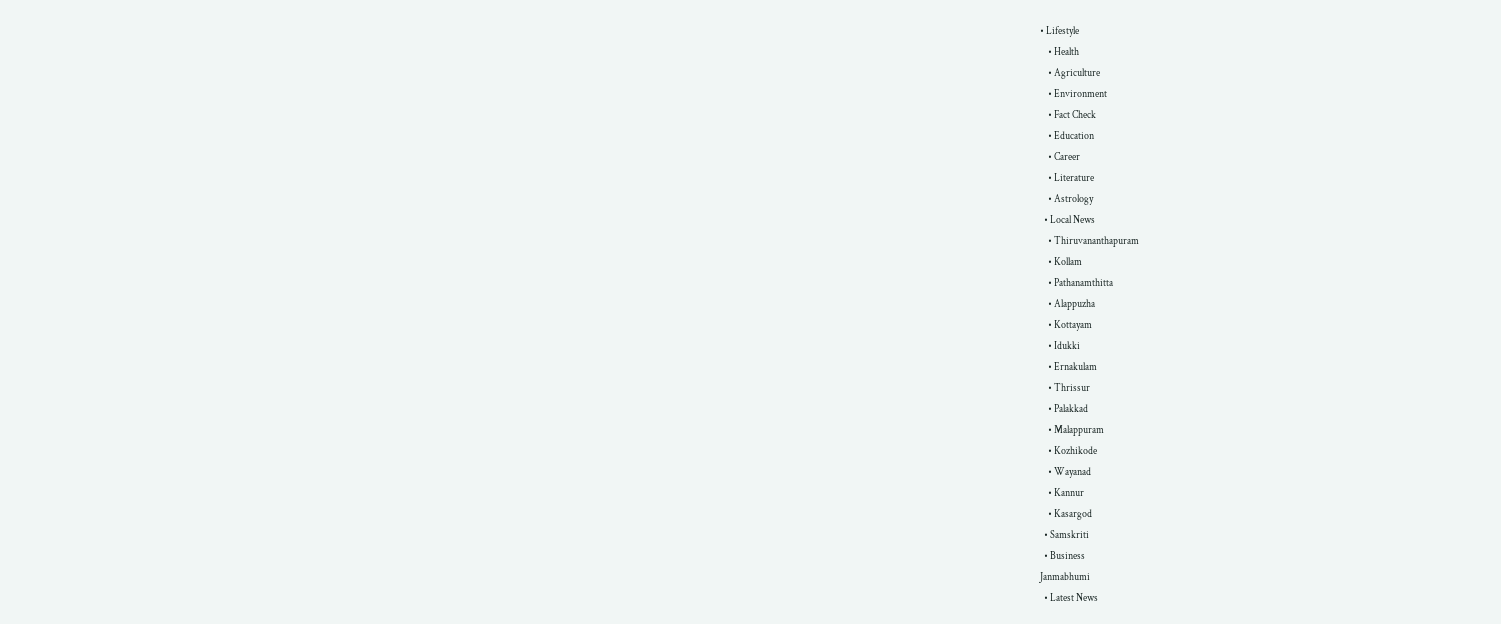• Lifestyle
    • Health
    • Agriculture
    • Environment
    • Fact Check
    • Education
    • Career
    • Literature
    • Astrology
  • Local News
    • Thiruvananthapuram
    • Kollam
    • Pathanamthitta
    • Alappuzha
    • Kottayam
    • Idukki
    • Ernakulam
    • Thrissur
    • Palakkad
    • Malappuram
    • Kozhikode
    • Wayanad
    • Kannur
    • Kasargod
  • Samskriti
  • Business
Janmabhumi
  • Latest News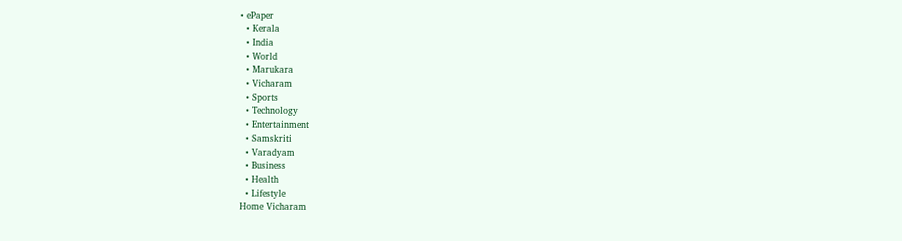• ePaper
  • Kerala
  • India
  • World
  • Marukara
  • Vicharam
  • Sports
  • Technology
  • Entertainment
  • Samskriti
  • Varadyam
  • Business
  • Health
  • Lifestyle
Home Vicharam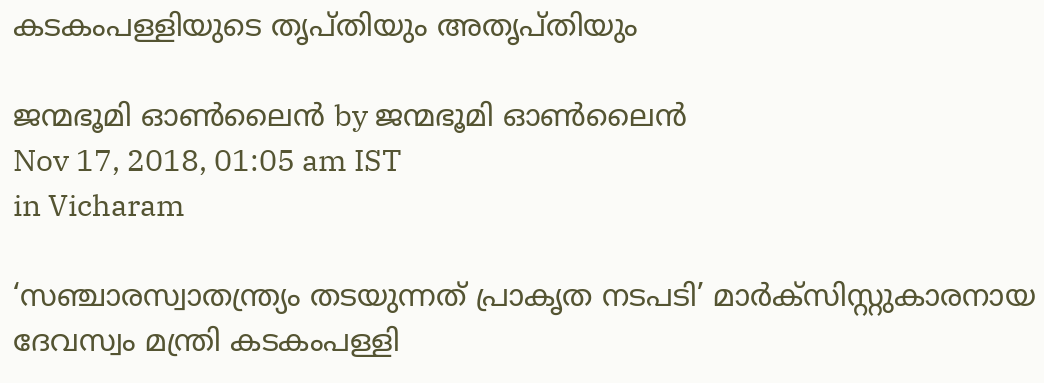കടകംപള്ളിയുടെ തൃപ്തിയും അതൃപ്തിയും

ജന്മഭൂമി ഓണ്‍ലൈന്‍ by ജന്മഭൂമി ഓണ്‍ലൈന്‍
Nov 17, 2018, 01:05 am IST
in Vicharam

‘സഞ്ചാരസ്വാതന്ത്ര്യം തടയുന്നത് പ്രാകൃത നടപടി’ മാര്‍ക്‌സിസ്റ്റുകാരനായ ദേവസ്വം മന്ത്രി കടകംപള്ളി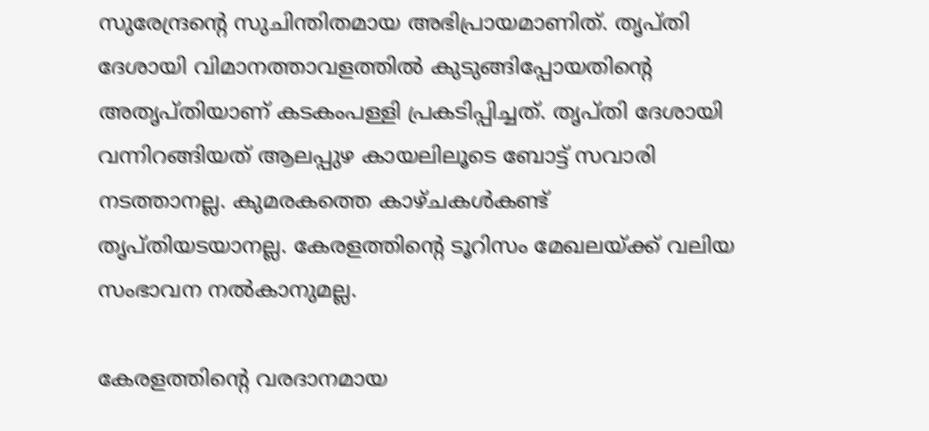സുരേന്ദ്രന്റെ സുചിന്തിതമായ അഭിപ്രായമാണിത്. തൃപ്തി ദേശായി വിമാനത്താവളത്തില്‍ കുടുങ്ങിപ്പോയതിന്റെ അതൃപ്തിയാണ് കടകംപള്ളി പ്രകടിപ്പിച്ചത്. തൃപ്തി ദേശായി വന്നിറങ്ങിയത് ആലപ്പുഴ കായലിലൂടെ ബോട്ട് സവാരി നടത്താനല്ല. കുമരകത്തെ കാഴ്ചകള്‍കണ്ട് തൃപ്തിയടയാനല്ല. കേരളത്തിന്റെ ടൂറിസം മേഖലയ്‌ക്ക് വലിയ സംഭാവന നല്‍കാനുമല്ല.

കേരളത്തിന്റെ വരദാനമായ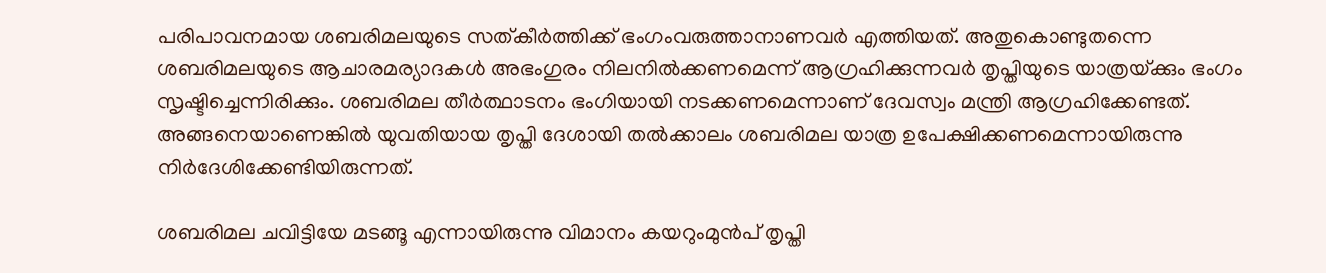പരിപാവനമായ ശബരിമലയുടെ സത്കീര്‍ത്തിക്ക് ഭംഗംവരുത്താനാണവര്‍ എത്തിയത്. അതുകൊണ്ടുതന്നെ ശബരിമലയുടെ ആചാരമര്യാദകള്‍ അഭംഗുരം നിലനില്‍ക്കണമെന്ന് ആഗ്രഹിക്കുന്നവര്‍ തൃപ്തിയുടെ യാത്രയ്‌ക്കും ഭംഗം സൃഷ്ടിച്ചെന്നിരിക്കും. ശബരിമല തീര്‍ത്ഥാടനം ഭംഗിയായി നടക്കണമെന്നാണ് ദേവസ്വം മന്ത്രി ആഗ്രഹിക്കേണ്ടത്. അങ്ങനെയാണെങ്കില്‍ യുവതിയായ തൃപ്തി ദേശായി തല്‍ക്കാലം ശബരിമല യാത്ര ഉപേക്ഷിക്കണമെന്നായിരുന്നു നിര്‍ദേശിക്കേണ്ടിയിരുന്നത്.

ശബരിമല ചവിട്ടിയേ മടങ്ങൂ എന്നായിരുന്നു വിമാനം കയറുംമുന്‍പ് തൃപ്തി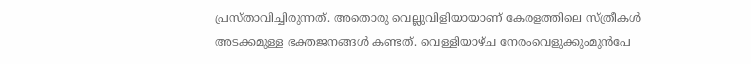പ്രസ്താവിച്ചിരുന്നത്. അതൊരു വെല്ലുവിളിയായാണ് കേരളത്തിലെ സ്ത്രീകള്‍ അടക്കമുള്ള ഭക്തജനങ്ങള്‍ കണ്ടത്. വെള്ളിയാഴ്ച നേരംവെളുക്കുംമുന്‍പേ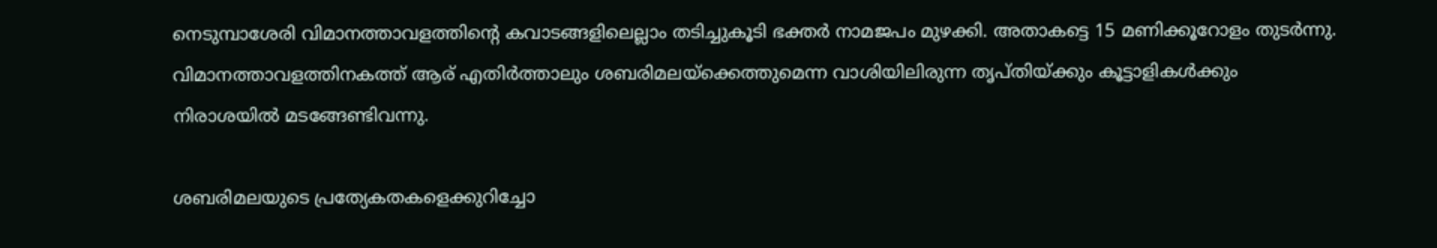നെടുമ്പാശേരി വിമാനത്താവളത്തിന്റെ കവാടങ്ങളിലെല്ലാം തടിച്ചുകൂടി ഭക്തര്‍ നാമജപം മുഴക്കി. അതാകട്ടെ 15 മണിക്കൂറോളം തുടര്‍ന്നു. വിമാനത്താവളത്തിനകത്ത് ആര് എതിര്‍ത്താലും ശബരിമലയ്‌ക്കെത്തുമെന്ന വാശിയിലിരുന്ന തൃപ്തിയ്‌ക്കും കൂട്ടാളികള്‍ക്കും നിരാശയില്‍ മടങ്ങേണ്ടിവന്നു.

ശബരിമലയുടെ പ്രത്യേകതകളെക്കുറിച്ചോ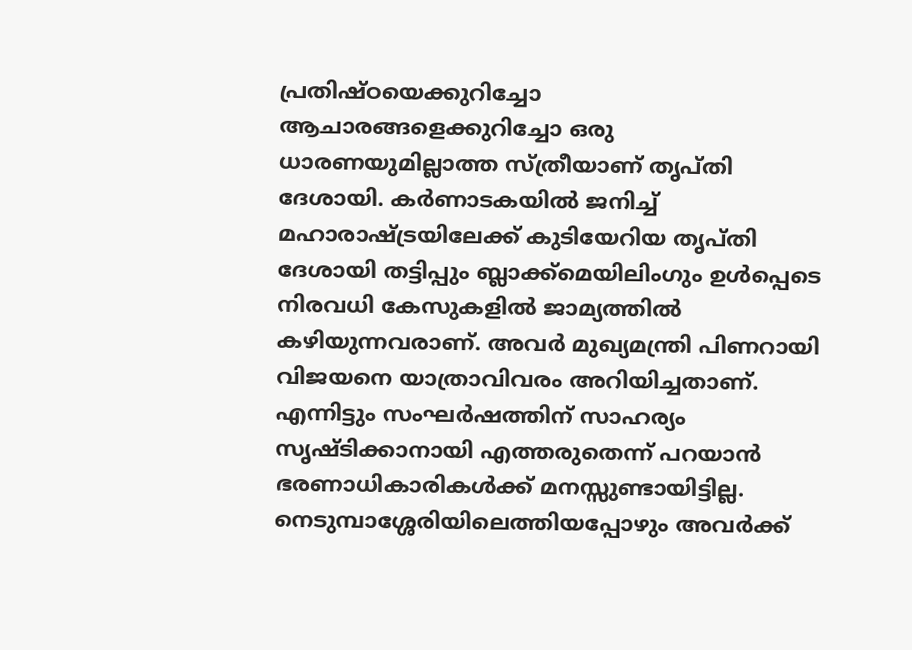പ്രതിഷ്ഠയെക്കുറിച്ചോ ആചാരങ്ങളെക്കുറിച്ചോ ഒരു ധാരണയുമില്ലാത്ത സ്ത്രീയാണ് തൃപ്തി ദേശായി. കര്‍ണാടകയില്‍ ജനിച്ച് മഹാരാഷ്‌ട്രയിലേക്ക് കുടിയേറിയ തൃപ്തി ദേശായി തട്ടിപ്പും ബ്ലാക്ക്‌മെയിലിംഗും ഉള്‍പ്പെടെ നിരവധി കേസുകളില്‍ ജാമ്യത്തില്‍ കഴിയുന്നവരാണ്. അവര്‍ മുഖ്യമന്ത്രി പിണറായി വിജയനെ യാത്രാവിവരം അറിയിച്ചതാണ്. എന്നിട്ടും സംഘര്‍ഷത്തിന് സാഹര്യം സൃഷ്ടിക്കാനായി എത്തരുതെന്ന് പറയാന്‍ ഭരണാധികാരികള്‍ക്ക് മനസ്സുണ്ടായിട്ടില്ല. നെടുമ്പാശ്ശേരിയിലെത്തിയപ്പോഴും അവര്‍ക്ക്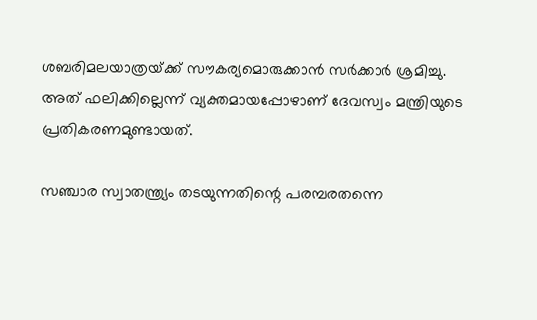ശബരിമലയാത്രയ്‌ക്ക് സൗകര്യമൊരുക്കാന്‍ സര്‍ക്കാര്‍ ശ്രമിച്ചു. അത് ഫലിക്കില്ലെന്ന് വ്യക്തമായപ്പോഴാണ് ദേവസ്വം മന്ത്രിയുടെ പ്രതികരണമുണ്ടായത്.

സഞ്ചാര സ്വാതന്ത്ര്യം തടയുന്നതിന്റെ പരമ്പരതന്നെ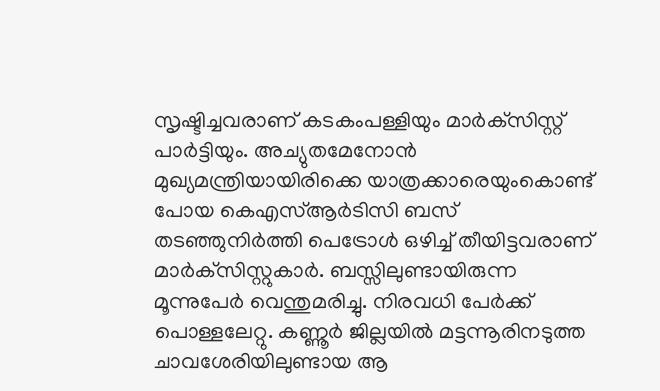സൃഷ്ടിച്ചവരാണ് കടകംപള്ളിയും മാര്‍ക്‌സിസ്റ്റ് പാര്‍ട്ടിയും. അച്യുതമേനോന്‍ മുഖ്യമന്ത്രിയായിരിക്കെ യാത്രക്കാരെയുംകൊണ്ട് പോയ കെഎസ്ആര്‍ടിസി ബസ് തടഞ്ഞുനിര്‍ത്തി പെട്രോള്‍ ഒഴിച്ച് തീയിട്ടവരാണ് മാര്‍ക്‌സിസ്റ്റുകാര്‍. ബസ്സിലുണ്ടായിരുന്ന മൂന്നുപേര്‍ വെന്തുമരിച്ചു. നിരവധി പേര്‍ക്ക് പൊള്ളലേറ്റു. കണ്ണൂര്‍ ജില്ലയില്‍ മട്ടന്നൂരിനടുത്ത ചാവശേരിയിലുണ്ടായ ആ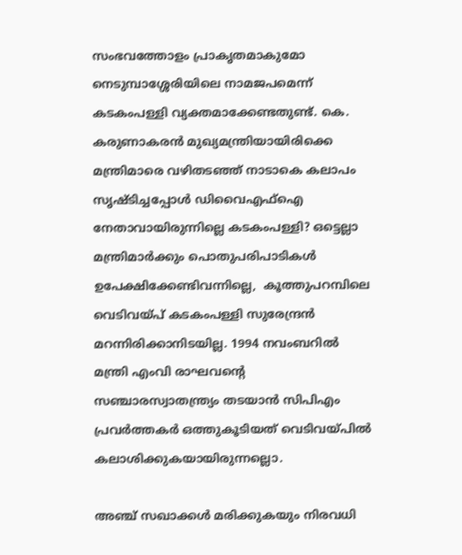സംഭവത്തോളം പ്രാകൃതമാകുമോ നെടുമ്പാശ്ശേരിയിലെ നാമജപമെന്ന് കടകംപള്ളി വ്യക്തമാക്കേണ്ടതുണ്ട്. കെ. കരുണാകരന്‍ മുഖ്യമന്ത്രിയായിരിക്കെ മന്ത്രിമാരെ വഴിതടഞ്ഞ് നാടാകെ കലാപം സൃഷ്ടിച്ചപ്പോള്‍ ഡിവൈഎഫ്‌ഐ നേതാവായിരുന്നില്ലെ കടകംപള്ളി? ഒട്ടെല്ലാ മന്ത്രിമാര്‍ക്കും പൊതുപരിപാടികള്‍ ഉപേക്ഷിക്കേണ്ടിവന്നില്ലെ,  കൂത്തുപറമ്പിലെ വെടിവയ്‌പ് കടകംപള്ളി സുരേന്ദ്രന്‍ മറന്നിരിക്കാനിടയില്ല. 1994 നവംബറില്‍ മന്ത്രി എംവി രാഘവന്റെ സഞ്ചാരസ്വാതന്ത്ര്യം തടയാന്‍ സിപിഎം പ്രവര്‍ത്തകര്‍ ഒത്തുകൂടിയത് വെടിവയ്‌പില്‍ കലാശിക്കുകയായിരുന്നല്ലൊ.

അഞ്ച് സഖാക്കള്‍ മരിക്കുകയും നിരവധി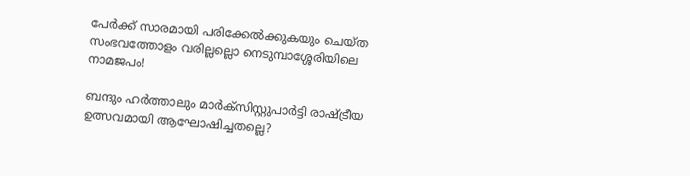പേര്‍ക്ക് സാരമായി പരിക്കേല്‍ക്കുകയും ചെയ്ത സംഭവത്തോളം വരില്ലല്ലൊ നെടുമ്പാശ്ശേരിയിലെ നാമജപം!

ബന്ദും ഹര്‍ത്താലും മാര്‍ക്‌സിസ്റ്റുപാര്‍ട്ടി രാഷ്‌ട്രീയ ഉത്സവമായി ആഘോഷിച്ചതല്ലെ?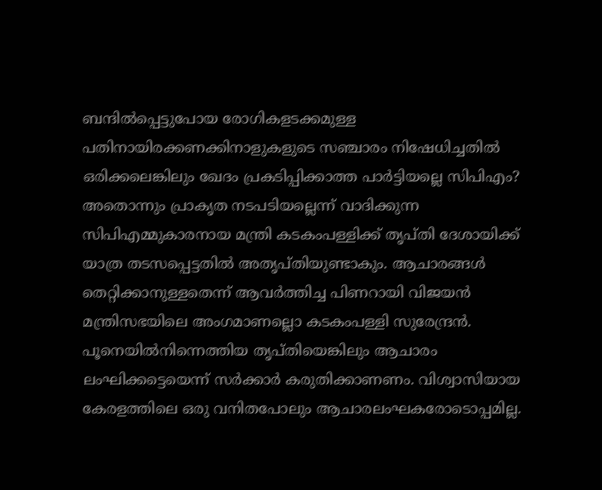ബന്ദില്‍പ്പെട്ടുപോയ രോഗികളടക്കമുള്ള പതിനായിരക്കണക്കിനാളുകളുടെ സഞ്ചാരം നിഷേധിച്ചതില്‍ ഒരിക്കലെങ്കിലും ഖേദം പ്രകടിപ്പിക്കാത്ത പാര്‍ട്ടിയല്ലെ സിപിഎം? അതൊന്നും പ്രാകൃത നടപടിയല്ലെന്ന് വാദിക്കുന്ന സിപിഎമ്മുകാരനായ മന്ത്രി കടകംപള്ളിക്ക് തൃപ്തി ദേശായിക്ക് യാത്ര തടസപ്പെട്ടതില്‍ അതൃപ്തിയുണ്ടാകും. ആചാരങ്ങള്‍ തെറ്റിക്കാനുള്ളതെന്ന് ആവര്‍ത്തിച്ച പിണറായി വിജയന്‍ മന്ത്രിസഭയിലെ അംഗമാണല്ലൊ കടകംപള്ളി സുരേന്ദ്രന്‍. പൂനെയില്‍നിന്നെത്തിയ തൃപ്തിയെങ്കിലും ആചാരം ലംഘിക്കട്ടെയെന്ന് സര്‍ക്കാര്‍ കരുതിക്കാണണം. വിശ്വാസിയായ കേരളത്തിലെ ഒരു വനിതപോലും ആചാരലംഘകരോടൊപ്പമില്ല.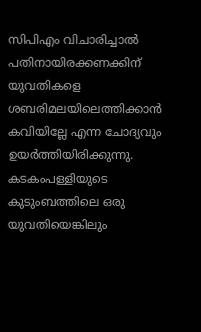സിപിഎം വിചാരിച്ചാല്‍ പതിനായിരക്കണക്കിന് യുവതികളെ ശബരിമലയിലെത്തിക്കാന്‍ കവിയില്ലേ എന്ന ചോദ്യവും ഉയര്‍ത്തിയിരിക്കുന്നു. കടകംപള്ളിയുടെ കുടുംബത്തിലെ ഒരു യുവതിയെങ്കിലും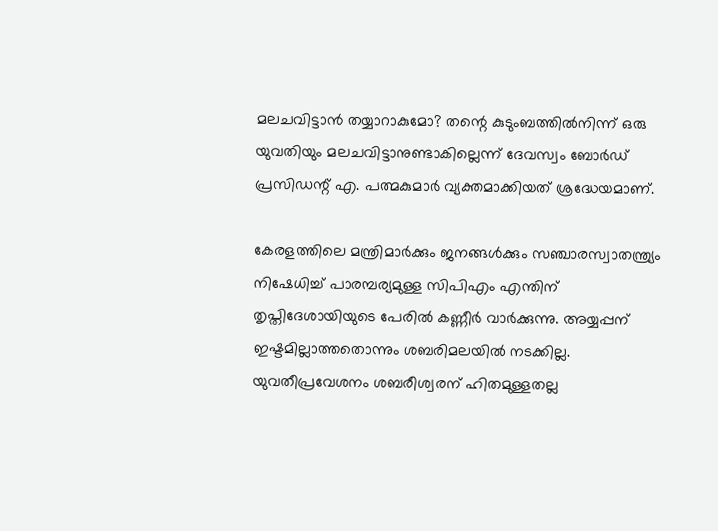മലചവിട്ടാന്‍ തയ്യാറാകുമോ? തന്റെ കുടുംബത്തില്‍നിന്ന് ഒരു യുവതിയും മലചവിട്ടാനുണ്ടാകില്ലെന്ന് ദേവസ്വം ബോര്‍ഡ് പ്രസിഡന്റ് എ. പത്മകുമാര്‍ വ്യക്തമാക്കിയത് ശ്രദ്ധേയമാണ്.

കേരളത്തിലെ മന്ത്രിമാര്‍ക്കും ജനങ്ങള്‍ക്കും സഞ്ചാരസ്വാതന്ത്ര്യം നിഷേധിച്ച് പാരമ്പര്യമുള്ള സിപിഎം എന്തിന് തൃപ്തിദേശായിയുടെ പേരില്‍ കണ്ണീര്‍ വാര്‍ക്കുന്നു. അയ്യപ്പന് ഇഷ്ടമില്ലാത്തതൊന്നും ശബരിമലയില്‍ നടക്കില്ല. യുവതീപ്രവേശനം ശബരീശ്വരന് ഹിതമുള്ളതല്ല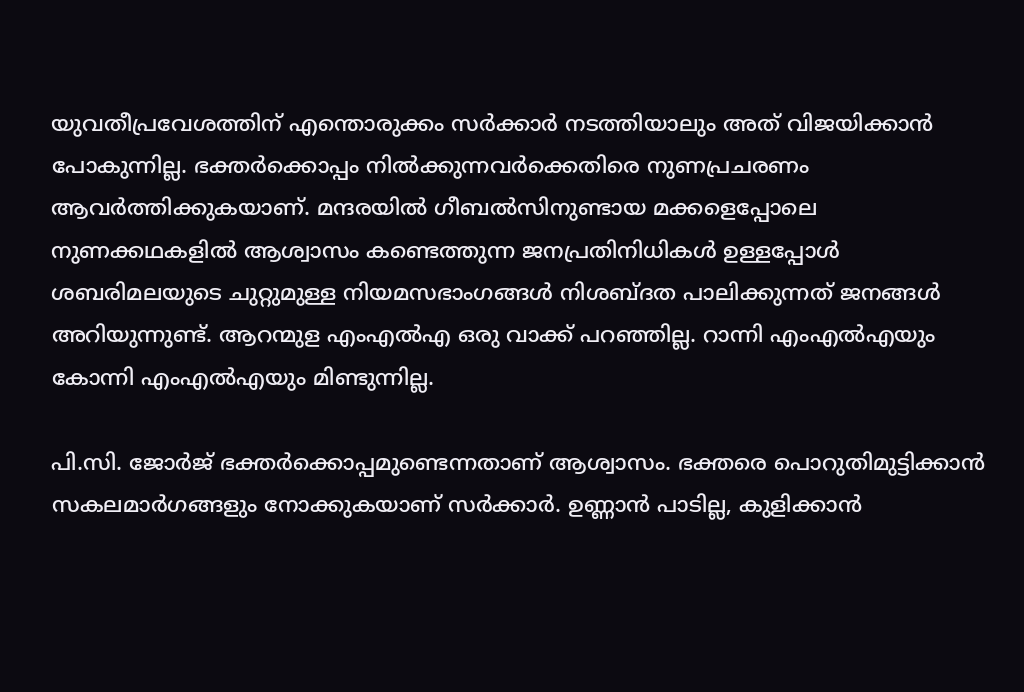യുവതീപ്രവേശത്തിന് എന്തൊരുക്കം സര്‍ക്കാര്‍ നടത്തിയാലും അത് വിജയിക്കാന്‍ പോകുന്നില്ല. ഭക്തര്‍ക്കൊപ്പം നില്‍ക്കുന്നവര്‍ക്കെതിരെ നുണപ്രചരണം ആവര്‍ത്തിക്കുകയാണ്. മന്ദരയില്‍ ഗീബല്‍സിനുണ്ടായ മക്കളെപ്പോലെ നുണക്കഥകളില്‍ ആശ്വാസം കണ്ടെത്തുന്ന ജനപ്രതിനിധികള്‍ ഉള്ളപ്പോള്‍ ശബരിമലയുടെ ചുറ്റുമുള്ള നിയമസഭാംഗങ്ങള്‍ നിശബ്ദത പാലിക്കുന്നത് ജനങ്ങള്‍ അറിയുന്നുണ്ട്. ആറന്മുള എംഎല്‍എ ഒരു വാക്ക് പറഞ്ഞില്ല. റാന്നി എംഎല്‍എയും കോന്നി എംഎല്‍എയും മിണ്ടുന്നില്ല.

പി.സി. ജോര്‍ജ് ഭക്തര്‍ക്കൊപ്പമുണ്ടെന്നതാണ് ആശ്വാസം. ഭക്തരെ പൊറുതിമുട്ടിക്കാന്‍ സകലമാര്‍ഗങ്ങളും നോക്കുകയാണ് സര്‍ക്കാര്‍. ഉണ്ണാന്‍ പാടില്ല, കുളിക്കാന്‍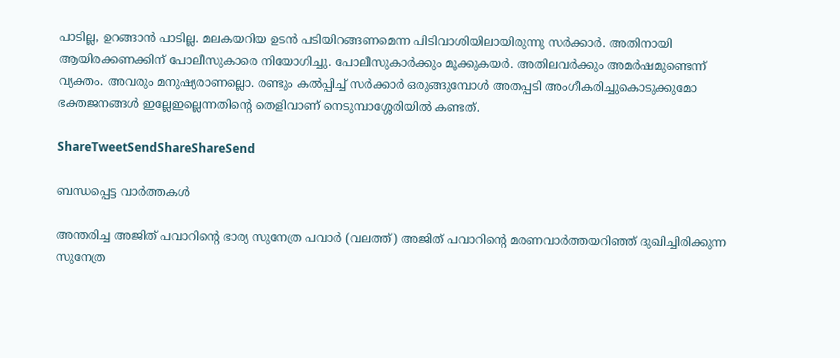പാടില്ല, ഉറങ്ങാന്‍ പാടില്ല. മലകയറിയ ഉടന്‍ പടിയിറങ്ങണമെന്ന പിടിവാശിയിലായിരുന്നു സര്‍ക്കാര്‍. അതിനായി ആയിരക്കണക്കിന് പോലീസുകാരെ നിയോഗിച്ചു. പോലീസുകാര്‍ക്കും മൂക്കുകയര്‍. അതിലവര്‍ക്കും അമര്‍ഷമുണ്ടെന്ന് വ്യക്തം. അവരും മനുഷ്യരാണല്ലൊ. രണ്ടും കല്‍പ്പിച്ച് സര്‍ക്കാര്‍ ഒരുങ്ങുമ്പോള്‍ അതപ്പടി അംഗീകരിച്ചുകൊടുക്കുമോ ഭക്തജനങ്ങള്‍ ഇല്ലേഇല്ലെന്നതിന്റെ തെളിവാണ് നെടുമ്പാശ്ശേരിയില്‍ കണ്ടത്.

ShareTweetSendShareShareSend

ബന്ധപ്പെട്ട വാര്‍ത്തകള്‍

അന്തരിച്ച അജിത് പവാറിന്‍റെ ഭാര്യ സുനേത്ര പവാര്‍ (വലത്ത്) അജിത് പവാറിന്‍റെ മരണവാര്‍ത്തയറിഞ്ഞ് ദുഖിച്ചിരിക്കുന്ന സുനേത്ര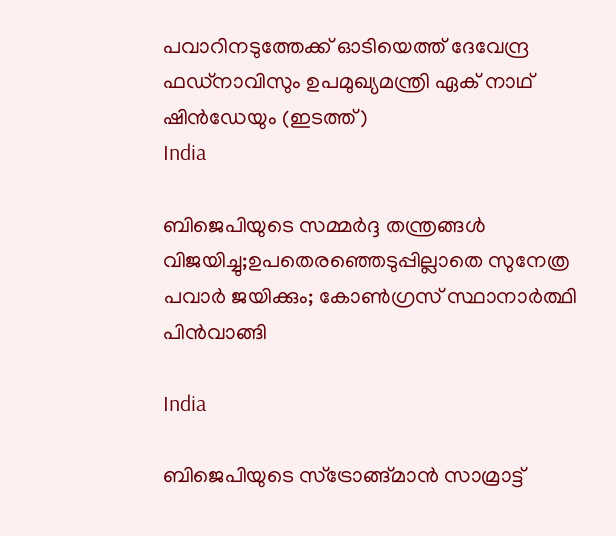പവാറിനടുത്തേക്ക് ഓടിയെത്ത് ദേവേന്ദ്ര ഫഡ്നാവിസും ഉപമുഖ്യമന്ത്രി ഏക് നാഥ് ഷിന്‍ഡേയും (ഇടത്ത്)
India

ബിജെപിയുടെ സമ്മര്‍ദ്ദ തന്ത്രങ്ങള്‍ വിജയിച്ചു;ഉപതെരഞ്ഞെടുപ്പില്ലാതെ സുനേത്ര പവാര്‍ ജയിക്കും; കോണ്‍ഗ്രസ് സ്ഥാനാര്‍ത്ഥി പിന്‍വാങ്ങി

India

ബിജെപിയുടെ സ്ട്രോങ്ങ്മാന്‍ സാമ്രാട്ട്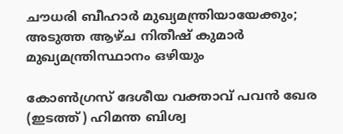ചൗധരി ബീഹാര്‍ മുഖ്യമന്ത്രിയായേക്കും; അടുത്ത ആഴ്ച നിതീഷ് കുമാര്‍ മുഖ്യമന്ത്രിസ്ഥാനം ഒഴിയും

കോണ്‍ഗ്രസ് ദേശീയ വക്താവ് പവന്‍ ഖേര (ഇടത്ത്) ഹിമന്ത ബിശ്വ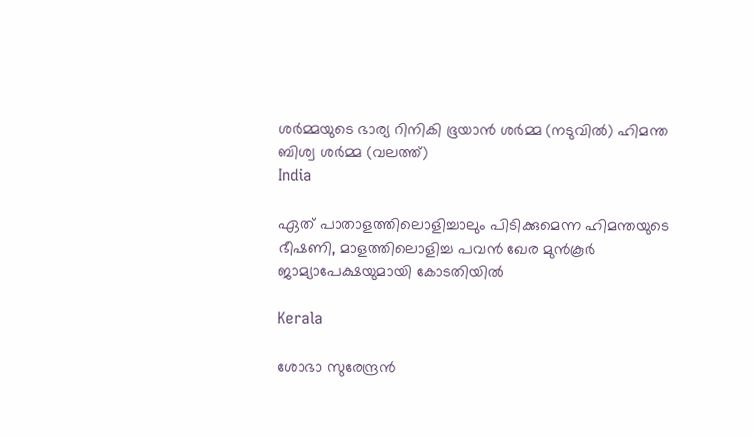ശര്‍മ്മയുടെ ഭാര്യ റിനികി ഭൂയാന്‍ ശര്‍മ്മ (നടുവില്‍) ഹിമന്ത ബിശ്വ ശര്‍മ്മ (വലത്ത്)
India

ഏത് പാതാളത്തിലൊളിച്ചാലും പിടിക്കുമെന്ന ഹിമന്തയുടെ ഭീഷണി, മാളത്തിലൊളിച്ച പവന്‍ ഖേര മുന്‍കൂര്‍ ജാമ്യാപേക്ഷയുമായി കോടതിയില്‍

Kerala

ശോഭാ സുരേന്ദ്രന്‍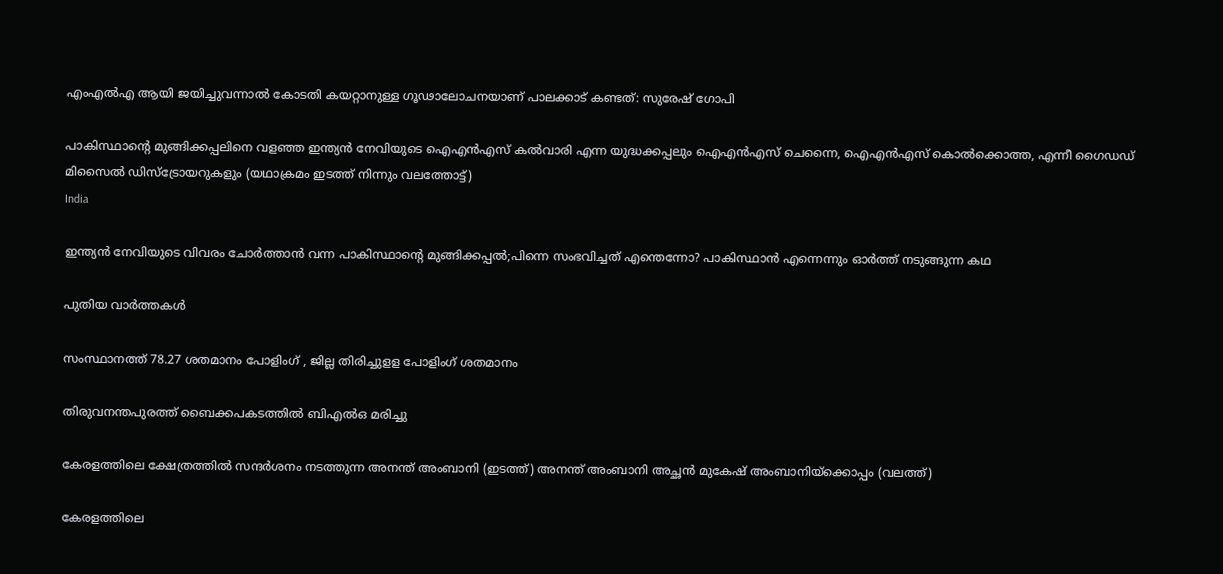എംഎല്‍എ ആയി ജയിച്ചുവന്നാല്‍ കോടതി കയറ്റാനുള്ള ഗൂഢാലോചനയാണ് പാലക്കാട് കണ്ടത്: സുരേഷ് ഗോപി

പാകിസ്ഥാന്‍റെ മുങ്ങിക്കപ്പലിനെ വളഞ്ഞ ഇന്ത്യന്‍ നേവിയുടെ ഐഎന്‍എസ് കല്‍വാരി എന്ന യുദ്ധക്കപ്പലും ഐഎന്‍എസ് ചെന്നൈ, ഐഎന്‍എസ് കൊല്‍ക്കൊത്ത, എന്നീ ഗൈഡഡ് മിസൈല്‍ ഡിസ്ട്രോയറുകളും (യഥാക്രമം ഇടത്ത് നിന്നും വലത്തോട്ട്)
India

ഇന്ത്യന്‍ നേവിയുടെ വിവരം ചോര്‍ത്താന്‍ വന്ന പാകിസ്ഥാന്റെ മുങ്ങിക്കപ്പല്‍;പിന്നെ സംഭവിച്ചത് എന്തെന്നോ? പാകിസ്ഥാന്‍ എന്നെന്നും ഓര്‍ത്ത് നടുങ്ങുന്ന കഥ

പുതിയ വാര്‍ത്തകള്‍

സംസ്ഥാനത്ത് 78.27 ശതമാനം പോളിംഗ് , ജില്ല തിരിച്ചുളള പോളിംഗ് ശതമാനം

തിരുവനന്തപുരത്ത് ബൈക്കപകടത്തില്‍ ബിഎല്‍ഒ മരിച്ചു

കേരളത്തിലെ ക്ഷേത്രത്തില്‍ സന്ദര്‍ശനം നടത്തുന്ന അനന്ത് അംബാനി (ഇടത്ത്) അനന്ത് അംബാനി അച്ഛന്‍ മുകേഷ് അംബാനിയ്ക്കൊപ്പം (വലത്ത്)

കേരളത്തിലെ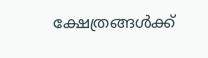ക്ഷേത്രങ്ങള്‍ക്ക്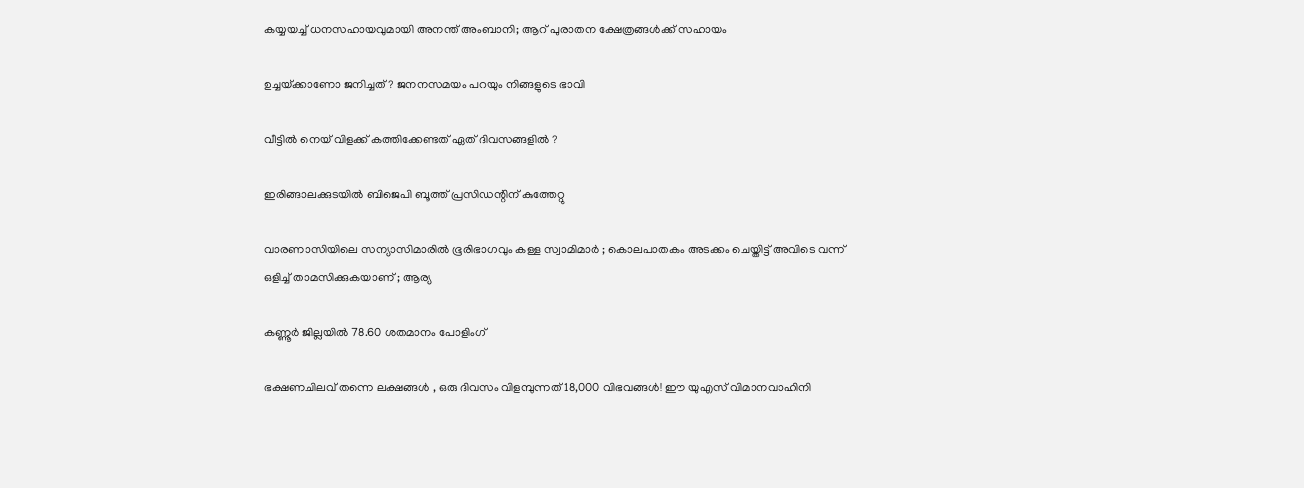കയ്യയച്ച് ധനസഹായവുമായി അനന്ത് അംബാനി; ആറ് പുരാതന ക്ഷേത്രങ്ങൾക്ക് സഹായം

ഉച്ചയ്‌ക്കാണോ ജനിച്ചത് ? ജനനസമയം പറയും നിങ്ങളുടെ ഭാവി

വീട്ടിൽ നെയ് വിളക്ക് കത്തിക്കേണ്ടത് ഏത് ദിവസങ്ങളിൽ ?

ഇരിങ്ങാലക്കുടയില്‍ ബിജെപി ബൂത്ത് പ്രസിഡന്റിന് കുത്തേറ്റു

വാരണാസിയിലെ സന്യാസിമാരിൽ ഭൂരിഭാഗവും കള്ള സ്വാമിമാർ ; കൊലപാതകം അടക്കം ചെയ്തിട്ട് അവിടെ വന്ന് ഒളിച്ച് താമസിക്കുകയാണ് ; ആര്യ

കണ്ണൂര്‍ ജില്ലയില്‍ 78.60 ശതമാനം പോളിംഗ്

ഭക്ഷണചിലവ് തന്നെ ലക്ഷങ്ങൾ , ഒരു ദിവസം വിളമ്പുന്നത് 18,000 വിഭവങ്ങൾ! ഈ യുഎസ് വിമാനവാഹിനി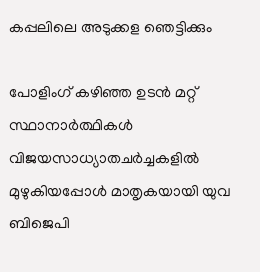കപ്പലിലെ അടുക്കള ഞെട്ടിക്കും

പോളിംഗ് കഴിഞ്ഞ ഉടന്‍ മറ്റ് സ്ഥാനാര്‍ത്ഥികള്‍ വിജയസാധ്യാതചര്‍ച്ചകളില്‍ മുഴുകിയപ്പോള്‍ മാതൃകയായി യുവ ബിജെപി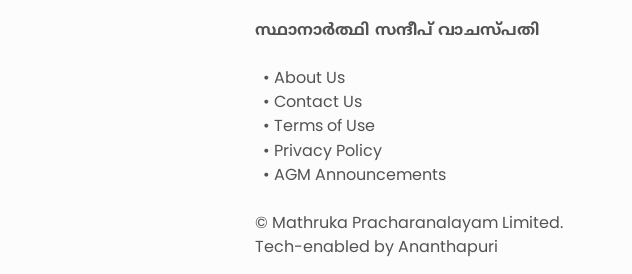സ്ഥാനാര്‍ത്ഥി സന്ദീപ് വാചസ്പതി

  • About Us
  • Contact Us
  • Terms of Use
  • Privacy Policy
  • AGM Announcements

© Mathruka Pracharanalayam Limited.
Tech-enabled by Ananthapuri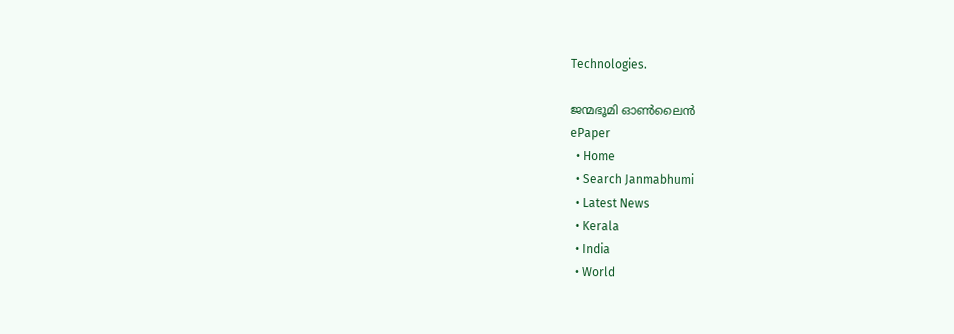Technologies.

ജന്മഭൂമി ഓണ്‍ലൈന്‍
ePaper
  • Home
  • Search Janmabhumi
  • Latest News
  • Kerala
  • India
  • World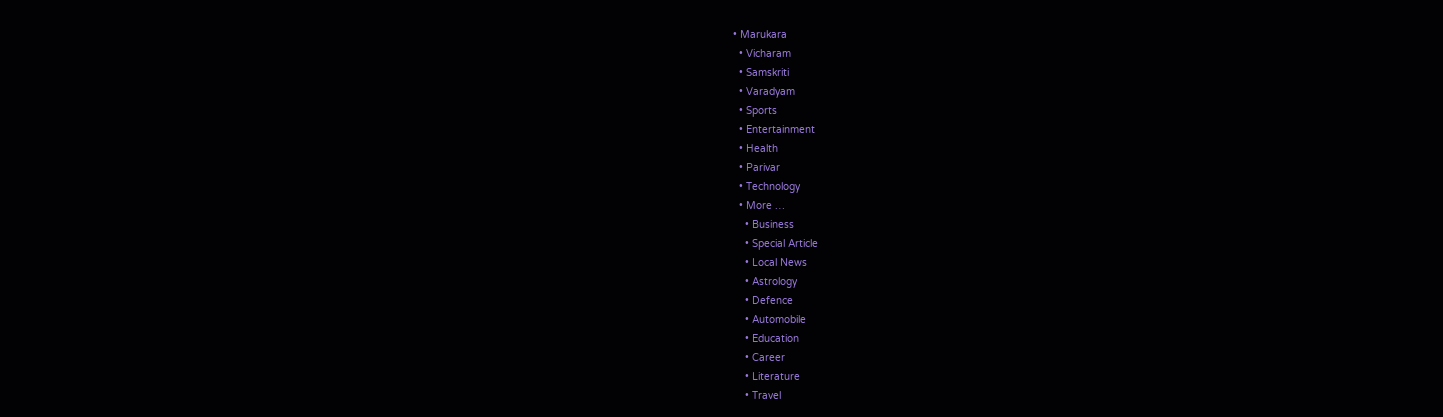• Marukara
  • Vicharam
  • Samskriti
  • Varadyam
  • Sports
  • Entertainment
  • Health
  • Parivar
  • Technology
  • More …
    • Business
    • Special Article
    • Local News
    • Astrology
    • Defence
    • Automobile
    • Education
    • Career
    • Literature
    • Travel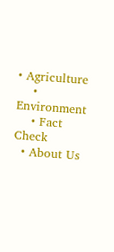• Agriculture
    • Environment
    • Fact Check
  • About Us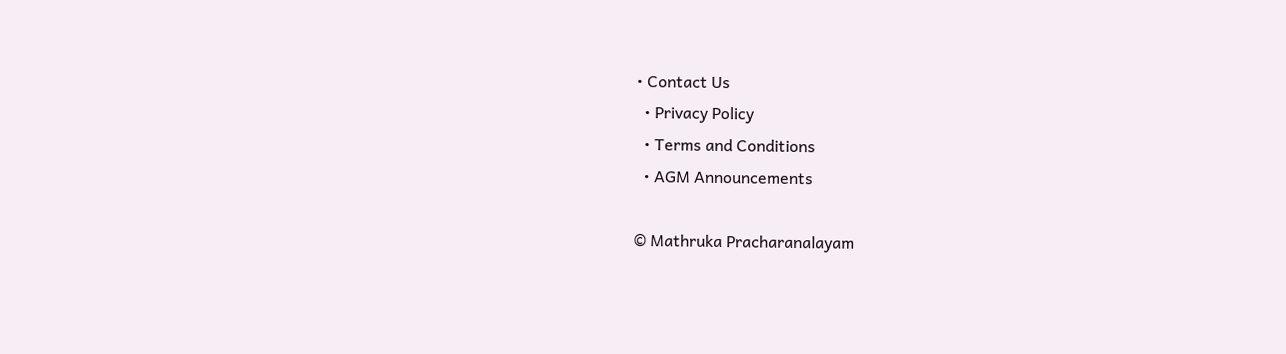• Contact Us
  • Privacy Policy
  • Terms and Conditions
  • AGM Announcements

© Mathruka Pracharanalayam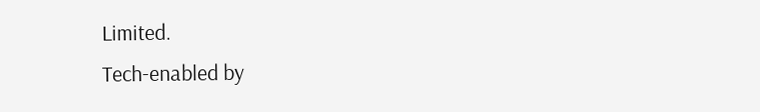Limited.
Tech-enabled by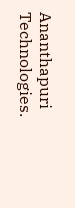Ananthapuri Technologies.